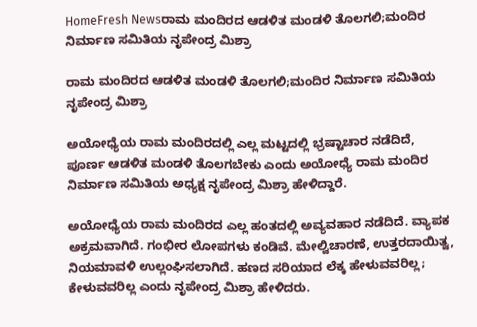HomeFresh Newsರಾಮ ಮಂದಿರದ ಆಡಳಿತ ಮಂಡಳಿ ತೊಲಗಲಿ;ಮಂದಿರ ನಿರ್ಮಾಣ ಸಮಿತಿಯ ನೃಪೇಂದ್ರ ಮಿಶ್ರಾ

ರಾಮ ಮಂದಿರದ ಆಡಳಿತ ಮಂಡಳಿ ತೊಲಗಲಿ;ಮಂದಿರ ನಿರ್ಮಾಣ ಸಮಿತಿಯ ನೃಪೇಂದ್ರ ಮಿಶ್ರಾ

ಅಯೋಧ್ಯೆಯ ರಾಮ ಮಂದಿರದಲ್ಲಿ ಎಲ್ಲ ಮಟ್ಟದಲ್ಲಿ ಭ್ರಷ್ಟಾಚಾರ ನಡೆದಿದೆ, ಪೂರ್ಣ ಆಡಳಿತ ಮಂಡಳಿ ತೊಲಗಬೇಕು ಎಂದು ಅಯೋಧ್ಯೆ ರಾಮ ಮಂದಿರ ನಿರ್ಮಾಣ ಸಮಿತಿಯ ಅಧ್ಯಕ್ಷ ನೃಪೇಂದ್ರ ಮಿಶ್ರಾ ಹೇಳಿದ್ದಾರೆ.

ಅಯೋಧ್ಯೆಯ ರಾಮ ಮಂದಿರದ ಎಲ್ಲ ಹಂತದಲ್ಲಿ ಅವ್ಯವಹಾರ ನಡೆದಿದೆ. ವ್ಯಾಪಕ ಅಕ್ರಮವಾಗಿದೆ. ಗಂಭೀರ ಲೋಪಗಳು ಕಂಡಿವೆ. ಮೇಲ್ವಿಚಾರಣೆ, ಉತ್ತರದಾಯಿತ್ವ, ನಿಯಮಾವಳಿ ಉಲ್ಲಂಘಿಸಲಾಗಿದೆ. ಹಣದ ಸರಿಯಾದ ಲೆಕ್ಕ ಹೇಳುವವರಿಲ್ಲ; ಕೇಳುವವರಿಲ್ಲ ಎಂದು ನೃಪೇಂದ್ರ ಮಿಶ್ರಾ ಹೇಳಿದರು.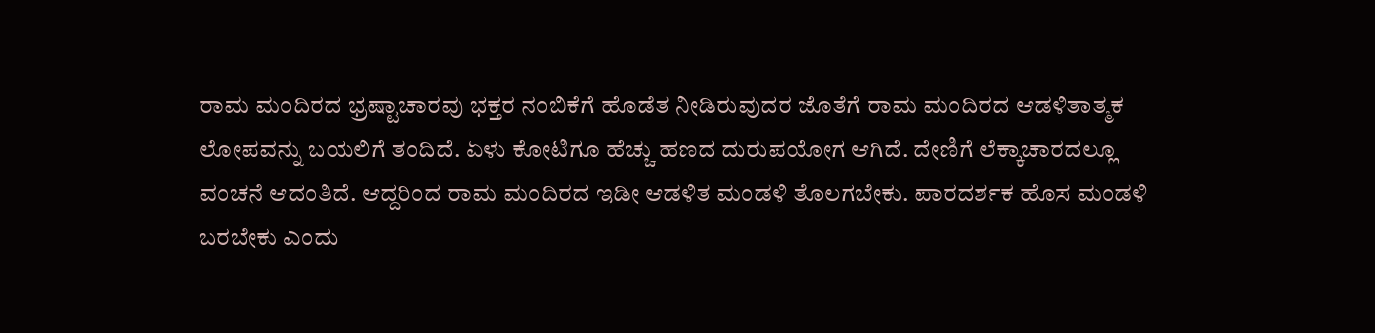ರಾಮ ಮಂದಿರದ ಭ್ರಷ್ಟಾಚಾರವು ಭಕ್ತರ ನಂಬಿಕೆಗೆ ಹೊಡೆತ ನೀಡಿರುವುದರ ಜೊತೆಗೆ ರಾಮ ಮಂದಿರದ ಆಡಳಿತಾತ್ಮಕ ಲೋಪವನ್ನು ಬಯಲಿಗೆ ತಂದಿದೆ. ಏಳು ಕೋಟಿಗೂ ಹೆಚ್ಚು ಹಣದ ದುರುಪಯೋಗ ಆಗಿದೆ. ದೇಣಿಗೆ ಲೆಕ್ಕಾಚಾರದಲ್ಲೂ ವಂಚನೆ ಆದಂತಿದೆ. ಆದ್ದರಿಂದ ರಾಮ ಮಂದಿರದ ಇಡೀ ಆಡಳಿತ ಮಂಡಳಿ ತೊಲಗಬೇಕು. ಪಾರದರ್ಶಕ ಹೊಸ ಮಂಡಳಿ ಬರಬೇಕು ಎಂದು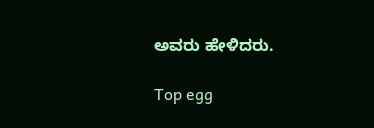ಅವರು ಹೇಳಿದರು.

Top egg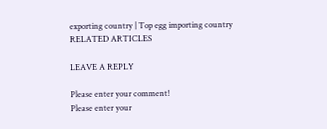exporting country | Top egg importing country
RELATED ARTICLES

LEAVE A REPLY

Please enter your comment!
Please enter your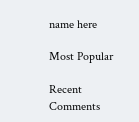name here

Most Popular

Recent Comments